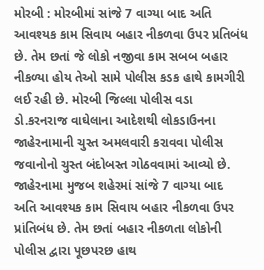મોરબી : મોરબીમાં સાંજે 7 વાગ્યા બાદ અતિ આવશ્યક કામ સિવાય બહાર નીકળવા ઉપર પ્રતિબંધ છે. તેમ છતાં જે લોકો નજીવા કામ સબબ બહાર નીકળ્યા હોય તેઓ સામે પોલીસ કડક હાથે કામગીરી લઈ રહી છે. મોરબી જિલ્લા પોલીસ વડા ડો.કરનરાજ વાઘેલાના આદેશથી લોકડાઉનના જાહેરનામાની ચુસ્ત અમલવારી કરાવવા પોલીસ જવાનોનો ચુસ્ત બંદોબસ્ત ગોઠવવામાં આવ્યો છે. જાહેરનામા મુજબ શહેરમાં સાંજે 7 વાગ્યા બાદ અતિ આવશ્યક કામ સિવાય બહાર નીકળવા ઉપર પ્રાંતિબંધ છે. તેમ છતાં બહાર નીકળતા લોકોની પોલીસ દ્વારા પૂછપરછ હાથ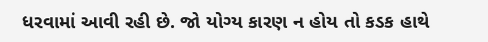ધરવામાં આવી રહી છે. જો યોગ્ય કારણ ન હોય તો કડક હાથે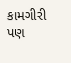કામગીરી પણ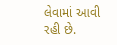લેવામાં આવી રહી છે.